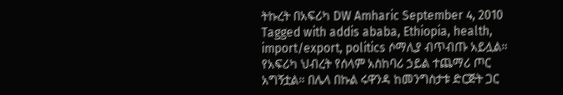ትኩረት በአፍሪካ DW Amharic September 4, 2010 Tagged with addis ababa, Ethiopia, health, import/export, politics ሶማሊያ ብጥብጡ አይሏል። የአፍሪካ ህብረት የሰላም አስከባሪ ኃይል ተጨማሪ ጦር አግኝቷል። በሌላ በኩል ሩዋንዳ ከመንግስታቱ ድርጅት ጋር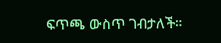ፍጥጫ ውስጥ ገብታለች።